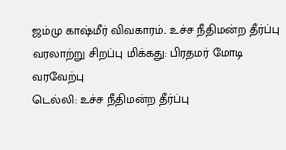ஜம்மு காஷ்மீர் விவகாரம்.. உச்ச நீதிமன்ற தீர்ப்பு வரலாற்று சிறப்பு மிக்கது: பிரதமர் மோடி வரவேற்பு
டெல்லி: உச்ச நீதிமன்ற தீர்ப்பு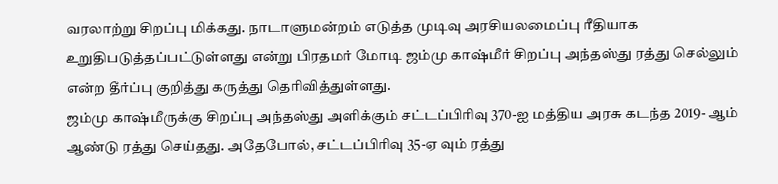வரலாற்று சிறப்பு மிக்கது. நாடாளுமன்றம் எடுத்த முடிவு அரசியலமைப்பு ரீதியாக உறுதிபடுத்தப்பட்டுள்ளது என்று பிரதமர் மோடி ஜம்மு காஷ்மீர் சிறப்பு அந்தஸ்து ரத்து செல்லும் என்ற தீர்ப்பு குறித்து கருத்து தெரிவித்துள்ளது.
ஜம்மு காஷ்மீருக்கு சிறப்பு அந்தஸ்து அளிக்கும் சட்டப்பிரிவு 370-ஐ மத்திய அரசு கடந்த 2019- ஆம் ஆண்டு ரத்து செய்தது. அதேபோல், சட்டப்பிரிவு 35-ஏ வும் ரத்து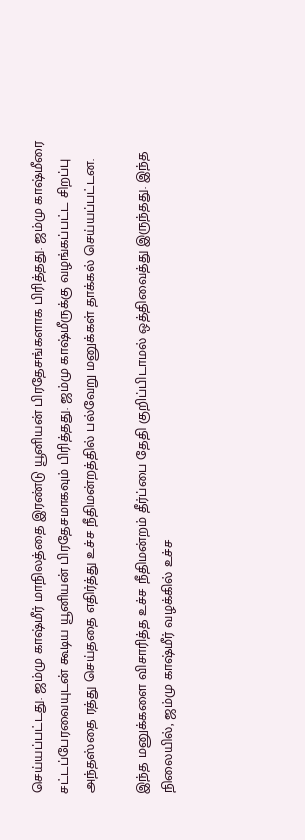செய்யப்பட்டது. ஜம்மு காஷ்மீர் மாநிலத்தை இரண்டு யூனியன் பிரதேசங்களாக பிரித்தது. ஜம்மு காஷ்மீரை சட்டப்பேரவையுடன் கூடிய யூனியன் பிரதேசமாகவும் பிரித்தது. ஜம்மு காஷ்மீருக்கு வழங்கப்பட்ட சிறப்பு அந்தஸ்தை ரத்து செய்ததை எதிர்த்து உச்ச நீதிமன்றத்தில் பல்வேறு மனுக்கள் தாக்கல் செய்யப்பட்டன.

இந்த மனுக்களை விசாரித்த உச்ச நீதிமன்றம் தீர்ப்பை தேதி குறிப்பிடாமல் ஒத்திவைத்து இருந்தது. இந்த நிலையில், ஜம்மு காஷ்மீர் வழக்கில் உச்ச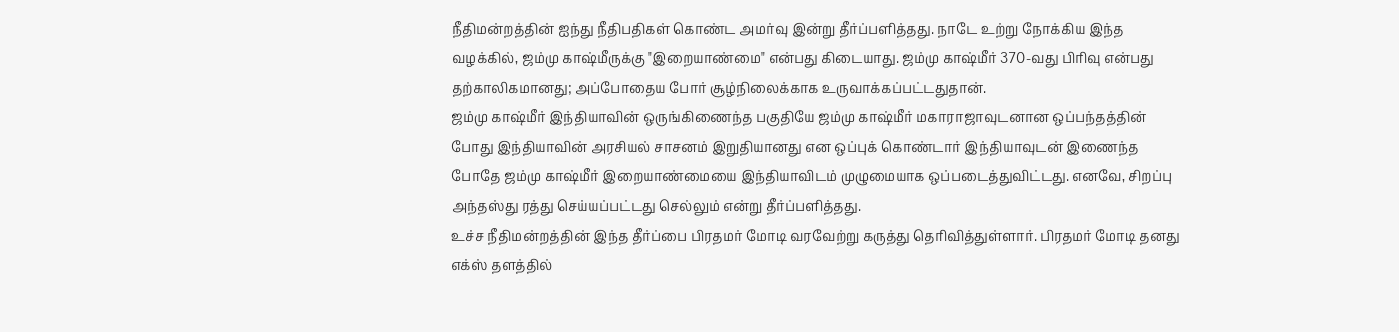நீதிமன்றத்தின் ஐந்து நீதிபதிகள் கொண்ட அமர்வு இன்று தீர்ப்பளித்தது. நாடே உற்று நோக்கிய இந்த வழக்கில், ஜம்மு காஷ்மீருக்கு "இறையாண்மை" என்பது கிடையாது. ஜம்மு காஷ்மீர் 370-வது பிரிவு என்பது தற்காலிகமானது; அப்போதைய போர் சூழ்நிலைக்காக உருவாக்கப்பட்டதுதான்.
ஜம்மு காஷ்மீர் இந்தியாவின் ஒருங்கிணைந்த பகுதியே ஜம்மு காஷ்மீர் மகாராஜாவுடனான ஒப்பந்தத்தின் போது இந்தியாவின் அரசியல் சாசனம் இறுதியானது என ஒப்புக் கொண்டார் இந்தியாவுடன் இணைந்த போதே ஜம்மு காஷ்மீர் இறையாண்மையை இந்தியாவிடம் முழுமையாக ஒப்படைத்துவிட்டது. எனவே, சிறப்பு அந்தஸ்து ரத்து செய்யப்பட்டது செல்லும் என்று தீர்ப்பளித்தது.
உச்ச நீதிமன்றத்தின் இந்த தீர்ப்பை பிரதமர் மோடி வரவேற்று கருத்து தெரிவித்துள்ளார். பிரதமர் மோடி தனது எக்ஸ் தளத்தில்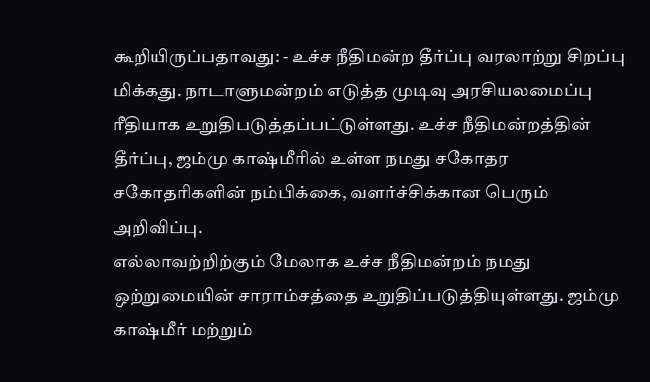கூறியிருப்பதாவது: - உச்ச நீதிமன்ற தீர்ப்பு வரலாற்று சிறப்பு மிக்கது. நாடாளுமன்றம் எடுத்த முடிவு அரசியலமைப்பு ரீதியாக உறுதிபடுத்தப்பட்டுள்ளது. உச்ச நீதிமன்றத்தின் தீர்ப்பு, ஜம்மு காஷ்மீரில் உள்ள நமது சகோதர சகோதரிகளின் நம்பிக்கை, வளர்ச்சிக்கான பெரும் அறிவிப்பு.
எல்லாவற்றிற்கும் மேலாக உச்ச நீதிமன்றம் நமது ஒற்றுமையின் சாராம்சத்தை உறுதிப்படுத்தியுள்ளது. ஜம்மு காஷ்மீர் மற்றும்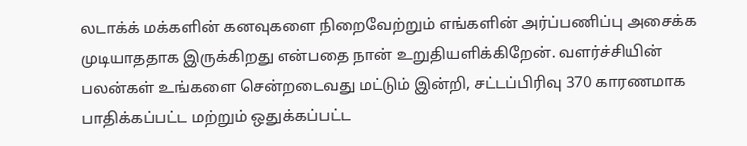லடாக்க் மக்களின் கனவுகளை நிறைவேற்றும் எங்களின் அர்ப்பணிப்பு அசைக்க முடியாததாக இருக்கிறது என்பதை நான் உறுதியளிக்கிறேன். வளர்ச்சியின் பலன்கள் உங்களை சென்றடைவது மட்டும் இன்றி, சட்டப்பிரிவு 370 காரணமாக பாதிக்கப்பட்ட மற்றும் ஒதுக்கப்பட்ட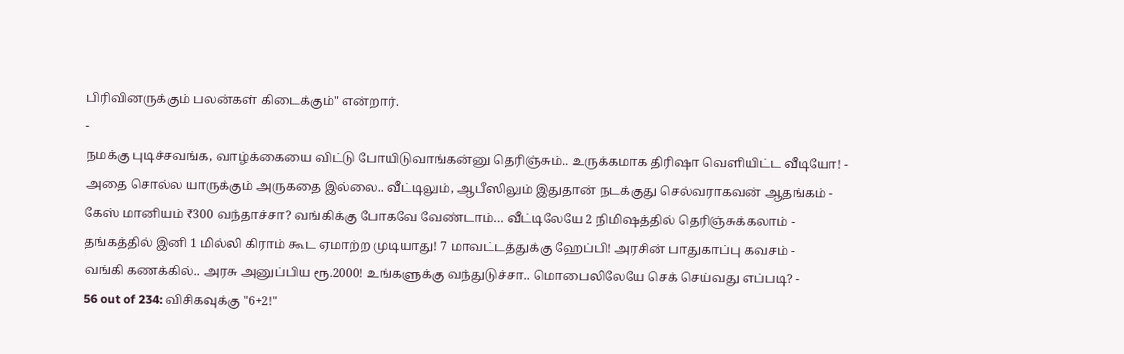பிரிவினருக்கும் பலன்கள் கிடைக்கும்" என்றார்.
-
நமக்கு புடிச்சவங்க, வாழ்க்கையை விட்டு போயிடுவாங்கன்னு தெரிஞ்சும்.. உருக்கமாக திரிஷா வெளியிட்ட வீடியோ! -
அதை சொல்ல யாருக்கும் அருகதை இல்லை.. வீட்டிலும், ஆபீஸிலும் இதுதான் நடக்குது செல்வராகவன் ஆதங்கம் -
கேஸ் மானியம் ₹300 வந்தாச்சா? வங்கிக்கு போகவே வேண்டாம்… வீட்டிலேயே 2 நிமிஷத்தில் தெரிஞ்சுக்கலாம் -
தங்கத்தில் இனி 1 மில்லி கிராம் கூட ஏமாற்ற முடியாது! 7 மாவட்டத்துக்கு ஹேப்பி! அரசின் பாதுகாப்பு கவசம் -
வங்கி கணக்கில்.. அரசு அனுப்பிய ரூ.2000! உங்களுக்கு வந்துடுச்சா.. மொபைலிலேயே செக் செய்வது எப்படி? -
56 out of 234: விசிகவுக்கு "6+2!"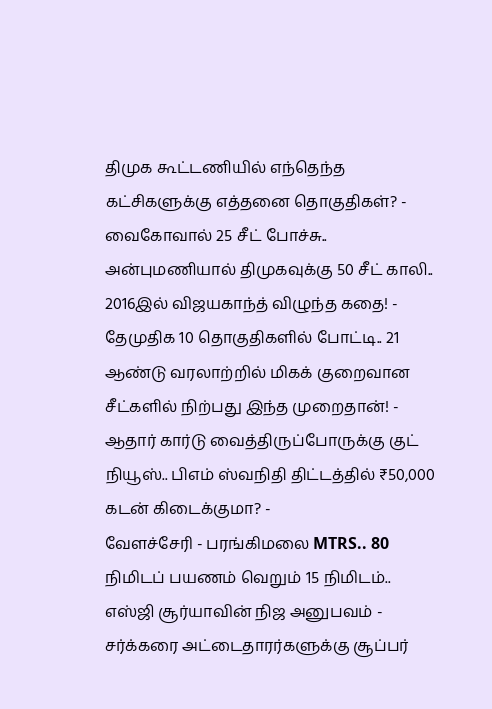திமுக கூட்டணியில் எந்தெந்த கட்சிகளுக்கு எத்தனை தொகுதிகள்? -
வைகோவால் 25 சீட் போச்சு.. அன்புமணியால் திமுகவுக்கு 50 சீட் காலி.. 2016இல் விஜயகாந்த் விழுந்த கதை! -
தேமுதிக 10 தொகுதிகளில் போட்டி.. 21 ஆண்டு வரலாற்றில் மிகக் குறைவான சீட்களில் நிற்பது இந்த முறைதான்! -
ஆதார் கார்டு வைத்திருப்போருக்கு குட் நியூஸ்.. பிஎம் ஸ்வநிதி திட்டத்தில் ₹50,000 கடன் கிடைக்குமா? -
வேளச்சேரி - பரங்கிமலை MTRS.. 80 நிமிடப் பயணம் வெறும் 15 நிமிடம்.. எஸ்ஜி சூர்யாவின் நிஜ அனுபவம் -
சர்க்கரை அட்டைதாரர்களுக்கு சூப்பர்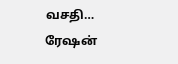வசதி… ரேஷன்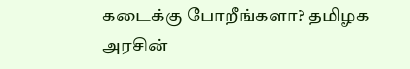கடைக்கு போறீங்களா? தமிழக அரசின்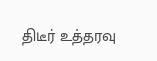திடீர் உத்தரவு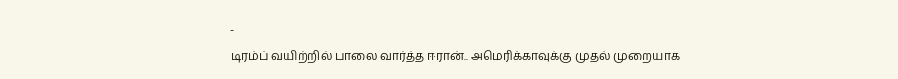-
டிரம்ப் வயிற்றில் பாலை வார்த்த ஈரான்.. அமெரிக்காவுக்கு முதல் முறையாக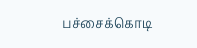பச்சைக்கொடி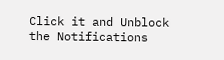Click it and Unblock the Notifications